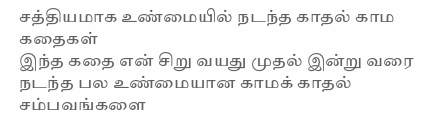சத்தியமாக உண்மையில் நடந்த காதல் காம கதைகள்
இந்த கதை என் சிறு வயது முதல் இன்று வரை நடந்த பல உண்மையான காமக் காதல் சம்பவங்களை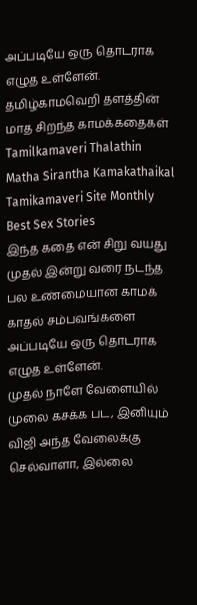அப்படியே ஒரு தொடராக எழுத உள்ளேன்.
தமிழ்காமவெறி தளத்தின் மாத சிறந்த காமக்கதைகள்
Tamilkamaveri Thalathin Matha Sirantha Kamakathaikal
Tamikamaveri Site Monthly Best Sex Stories
இந்த கதை என் சிறு வயது முதல் இன்று வரை நடந்த பல உண்மையான காமக் காதல் சம்பவங்களை அப்படியே ஒரு தொடராக எழுத உள்ளேன்.
முதல் நாளே வேளையில் முலை கசக்க பட, இனியும் விஜி அந்த வேலைக்கு செல்வாளா, இல்லை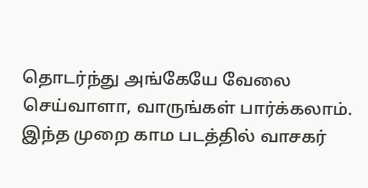தொடர்ந்து அங்கேயே வேலை செய்வாளா, வாருங்கள் பார்க்கலாம்.
இந்த முறை காம படத்தில் வாசகர்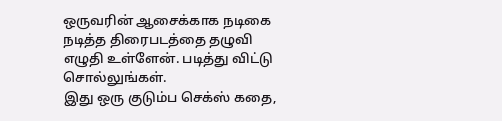ஒருவரின் ஆசைக்காக நடிகை நடித்த திரைபடத்தை தழுவி எழுதி உள்ளேன். படித்து விட்டு சொல்லுங்கள்.
இது ஒரு குடும்ப செக்ஸ் கதை,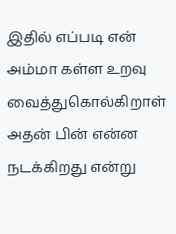இதில் எப்படி என் அம்மா கள்ள உறவு வைத்துகொல்கிறாள் அதன் பின் என்ன நடக்கிறது என்று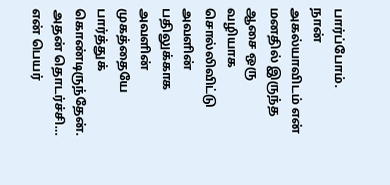பார்ப்போம்.
நான் அகல்யாவிடம் என் மனதில் இருந்த ஆசை ஒரு வழியாக சொல்லிவிட்டு அவளின் பதிலுக்காக அவளின் முகத்தையே பார்த்துக் கொண்டிருந்தேன். அதன் தொடர்ச்சி…
என் பெயர்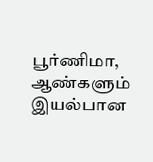பூர்ணிமா, ஆண்களும் இயல்பான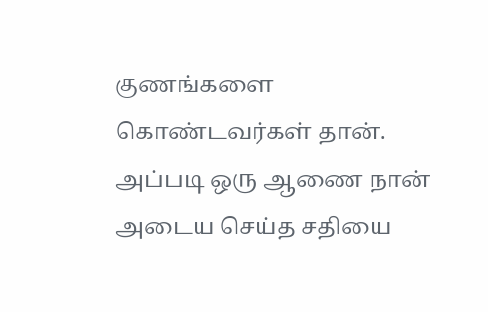குணங்களை கொண்டவர்கள் தான். அப்படி ஒரு ஆணை நான் அடைய செய்த சதியை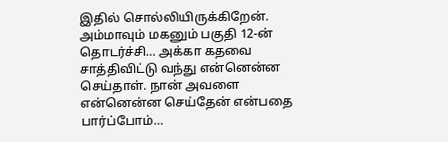இதில் சொல்லியிருக்கிறேன்.
அம்மாவும் மகனும் பகுதி 12-ன் தொடர்ச்சி… அக்கா கதவை சாத்திவிட்டு வந்து என்னென்ன செய்தாள். நான் அவளை என்னென்ன செய்தேன் என்பதை பார்ப்போம்…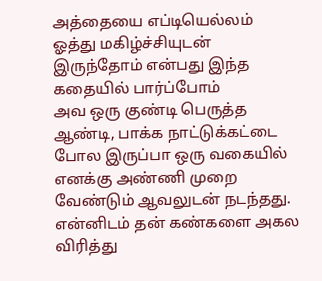அத்தையை எப்டியெல்லம் ஓத்து மகிழ்ச்சியுடன் இருந்தோம் என்பது இந்த கதையில் பார்ப்போம்
அவ ஒரு குண்டி பெருத்த ஆண்டி, பாக்க நாட்டுக்கட்டை போல இருப்பா ஒரு வகையில் எனக்கு அண்ணி முறை வேண்டும் ஆவலுடன் நடந்தது.
என்னிடம் தன் கண்களை அகல விரித்து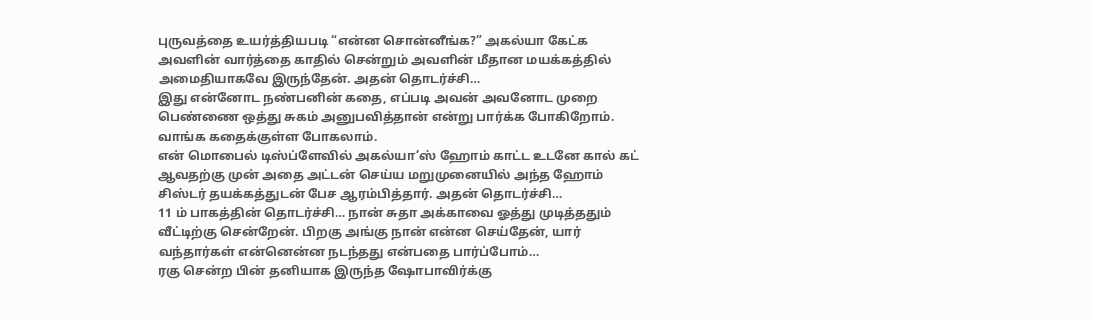புருவத்தை உயர்த்தியபடி “என்ன சொன்னீங்க?” அகல்யா கேட்க அவளின் வார்த்தை காதில் சென்றும் அவளின் மீதான மயக்கத்தில் அமைதியாகவே இருந்தேன். அதன் தொடர்ச்சி…
இது என்னோட நண்பனின் கதை, எப்படி அவன் அவனோட முறை பெண்ணை ஒத்து சுகம் அனுபவித்தான் என்று பார்க்க போகிறோம். வாங்க கதைக்குள்ள போகலாம்.
என் மொபைல் டிஸ்ப்ளேவில் அகல்யா’ஸ் ஹோம் காட்ட உடனே கால் கட் ஆவதற்கு முன் அதை அட்டன் செய்ய மறுமுனையில் அந்த ஹோம் சிஸ்டர் தயக்கத்துடன் பேச ஆரம்பித்தார். அதன் தொடர்ச்சி…
11 ம் பாகத்தின் தொடர்ச்சி… நான் சுதா அக்காவை ஓத்து முடித்ததும் வீட்டிற்கு சென்றேன். பிறகு அங்கு நான் என்ன செய்தேன், யார் வந்தார்கள் என்னென்ன நடந்தது என்பதை பார்ப்போம்…
ரகு சென்ற பின் தனியாக இருந்த ஷோபாவிர்க்கு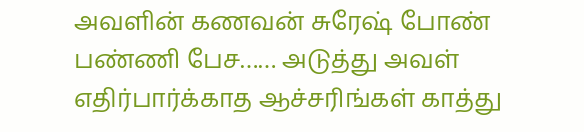அவளின் கணவன் சுரேஷ் போண் பண்ணி பேச…… அடுத்து அவள் எதிர்பார்க்காத ஆச்சரிங்கள் காத்து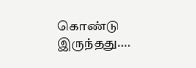கொண்டு இருந்தது….